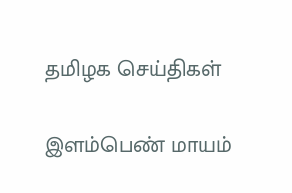தமிழக செய்திகள்

இளம்பெண் மாயம்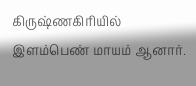கிருஷ்ணகிரியில் இளம்பெண் மாயம் ஆனார்.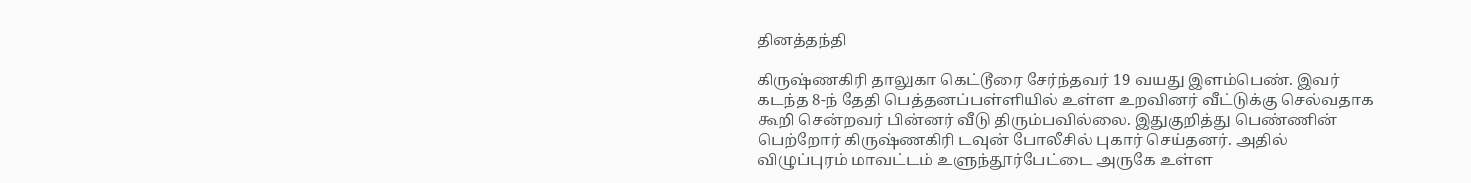தினத்தந்தி

கிருஷ்ணகிரி தாலுகா கெட்டூரை சேர்ந்தவர் 19 வயது இளம்பெண். இவர் கடந்த 8-ந் தேதி பெத்தனப்பள்ளியில் உள்ள உறவினர் வீட்டுக்கு செல்வதாக கூறி சென்றவர் பின்னர் வீடு திரும்பவில்லை. இதுகுறித்து பெண்ணின் பெற்றோர் கிருஷ்ணகிரி டவுன் போலீசில் புகார் செய்தனர். அதில் விழுப்புரம் மாவட்டம் உளுந்தூர்பேட்டை அருகே உள்ள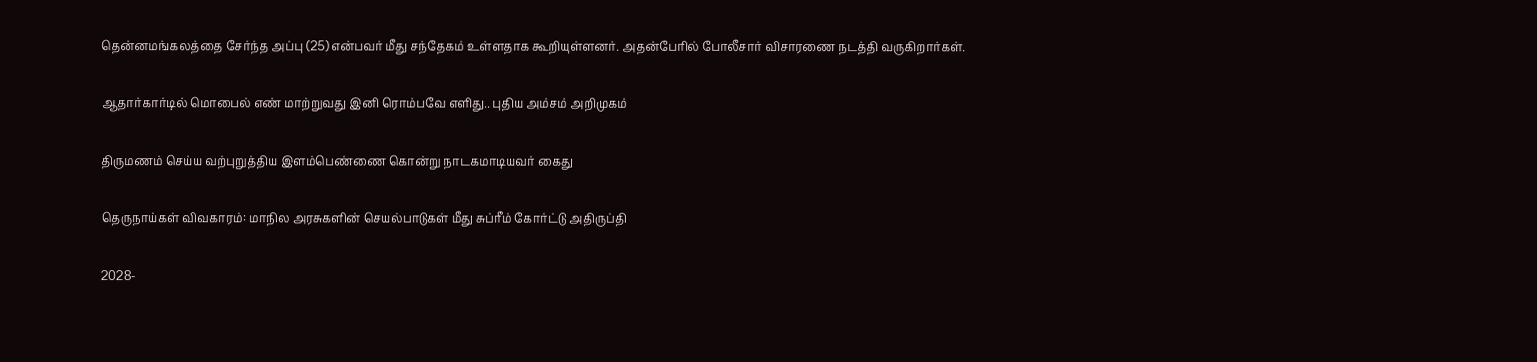தென்னமங்கலத்தை சேர்ந்த அப்பு (25) என்பவர் மீது சந்தேகம் உள்ளதாக கூறியுள்ளனர். அதன்பேரில் போலீசார் விசாரணை நடத்தி வருகிறார்கள்.

ஆதார்கார்டில் மொபைல் எண் மாற்றுவது இனி ரொம்பவே எளிது.. புதிய அம்சம் அறிமுகம்

திருமணம் செய்ய வற்புறுத்திய இளம்பெண்ணை கொன்று நாடகமாடியவர் கைது

தெருநாய்கள் விவகாரம்: மாநில அரசுகளின் செயல்பாடுகள் மீது சுப்ரீம் கோர்ட்டு அதிருப்தி

2028-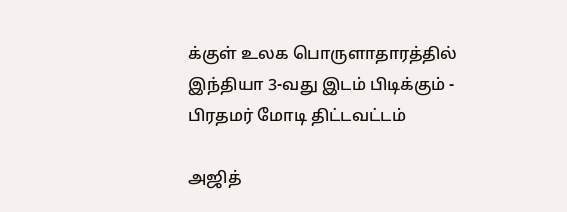க்குள் உலக பொருளாதாரத்தில் இந்தியா 3-வது இடம் பிடிக்கும் - பிரதமர் மோடி திட்டவட்டம்

அஜித்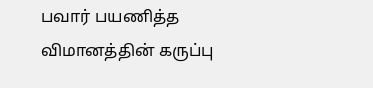பவார் பயணித்த விமானத்தின் கருப்பு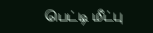பெட்டி மீட்பு